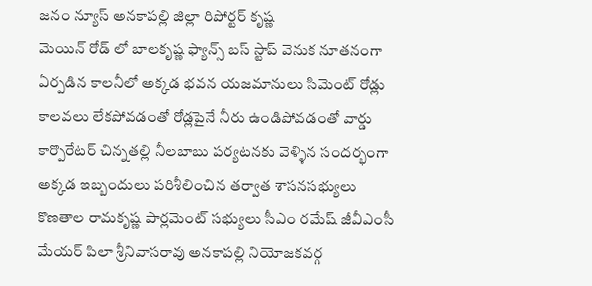జనం న్యూస్ అనకాపల్లి జిల్లా రిపోర్టర్ కృష్ణ
మెయిన్ రోడ్ లో బాలకృష్ణ ఫ్యాన్స్ బస్ స్టాప్ వెనుక నూతనంగా ఏర్పడిన కాలనీలో అక్కడ భవన యజమానులు సిమెంట్ రోడ్లు కాలవలు లేకపోవడంతో రోడ్లపైనే నీరు ఉండిపోవడంతో వార్డు కార్పొరేటర్ చిన్నతల్లి నీలబాబు పర్యటనకు వెళ్ళిన సందర్భంగా అక్కడ ఇబ్బందులు పరిశీలించిన తర్వాత శాసనసభ్యులు కొణతాల రామకృష్ణ పార్లమెంట్ సభ్యులు సీఎం రమేష్ జీవీఎంసీ మేయర్ పిలా శ్రీనివాసరావు అనకాపల్లి నియోజకవర్గ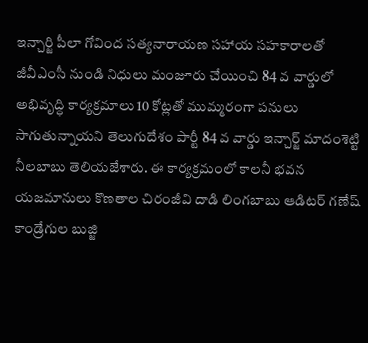ఇన్చార్జి పీలా గోవింద సత్యనారాయణ సహాయ సహకారాలతో జీవీఎంసీ నుండి నిధులు మంజూరు చేయించి 84 వ వార్డులో అభివృద్ధి కార్యక్రమాలు 10 కోట్లతో ముమ్మరంగా పనులు సాగుతున్నాయని తెలుగుదేశం పార్టీ 84 వ వార్డు ఇన్చార్జ్ మాదంశెట్టి నీలబాబు తెలియజేశారు. ఈ కార్యక్రమంలో కాలనీ భవన యజమానులు కొణతాల చిరంజీవి దాడి లింగబాబు ఆడిటర్ గణేష్ కాండ్రేగుల బుజ్జి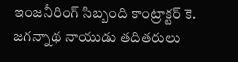ఇంజనీరింగ్ సిబ్బంది కాంట్రాక్టర్ కె. జగన్నాథ నాయుడు తదితరులు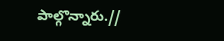పాల్గొన్నారు.//